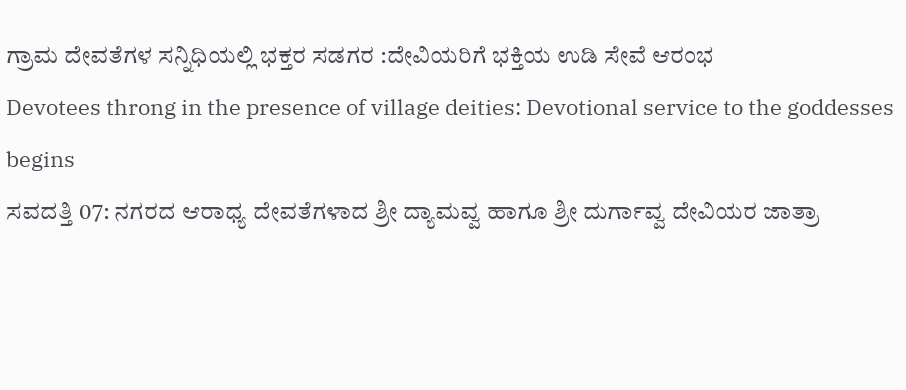ಗ್ರಾಮ ದೇವತೆಗಳ ಸನ್ನಿಧಿಯಲ್ಲಿ ಭಕ್ತರ ಸಡಗರ :ದೇವಿಯರಿಗೆ ಭಕ್ತಿಯ ಉಡಿ ಸೇವೆ ಆರಂಭ
Devotees throng in the presence of village deities: Devotional service to the goddesses begins
ಸವದತ್ತಿ 07: ನಗರದ ಆರಾಧ್ಯ ದೇವತೆಗಳಾದ ಶ್ರೀ ದ್ಯಾಮವ್ವ ಹಾಗೂ ಶ್ರೀ ದುರ್ಗಾವ್ವ ದೇವಿಯರ ಜಾತ್ರಾ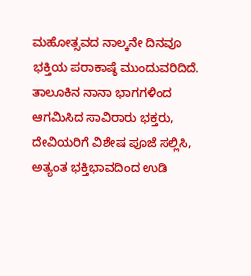ಮಹೋತ್ಸವದ ನಾಲ್ಕನೇ ದಿನವೂ ಭಕ್ತಿಯ ಪರಾಕಾಷ್ಠೆ ಮುಂದುವರಿದಿದೆ. ತಾಲೂಕಿನ ನಾನಾ ಭಾಗಗಳಿಂದ ಆಗಮಿಸಿದ ಸಾವಿರಾರು ಭಕ್ತರು, ದೇವಿಯರಿಗೆ ವಿಶೇಷ ಪೂಜೆ ಸಲ್ಲಿಸಿ, ಅತ್ಯಂತ ಭಕ್ತಿಭಾವದಿಂದ ಉಡಿ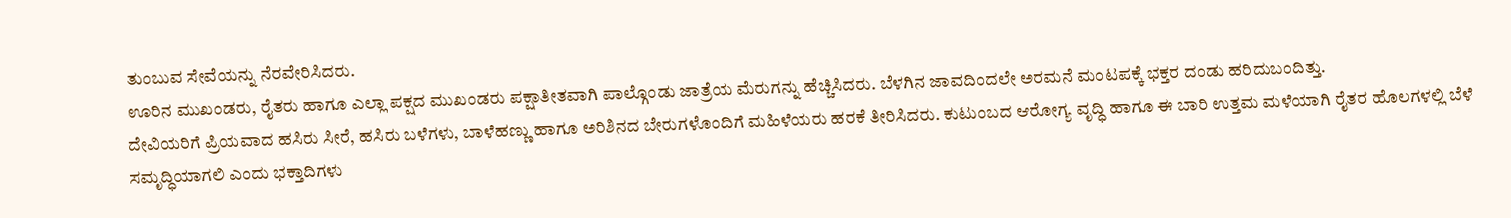ತುಂಬುವ ಸೇವೆಯನ್ನು ನೆರವೇರಿಸಿದರು.
ಊರಿನ ಮುಖಂಡರು, ರೈತರು ಹಾಗೂ ಎಲ್ಲಾ ಪಕ್ಷದ ಮುಖಂಡರು ಪಕ್ಷಾತೀತವಾಗಿ ಪಾಲ್ಗೊಂಡು ಜಾತ್ರೆಯ ಮೆರುಗನ್ನು ಹೆಚ್ಚಿಸಿದರು. ಬೆಳಗಿನ ಜಾವದಿಂದಲೇ ಅರಮನೆ ಮಂಟಪಕ್ಕೆ ಭಕ್ತರ ದಂಡು ಹರಿದುಬಂದಿತ್ತು.
ದೇವಿಯರಿಗೆ ಪ್ರಿಯವಾದ ಹಸಿರು ಸೀರೆ, ಹಸಿರು ಬಳೆಗಳು, ಬಾಳೆಹಣ್ಣು ಹಾಗೂ ಅರಿಶಿನದ ಬೇರುಗಳೊಂದಿಗೆ ಮಹಿಳೆಯರು ಹರಕೆ ತೀರಿಸಿದರು. ಕುಟುಂಬದ ಆರೋಗ್ಯ ವೃದ್ಧಿ ಹಾಗೂ ಈ ಬಾರಿ ಉತ್ತಮ ಮಳೆಯಾಗಿ ರೈತರ ಹೊಲಗಳಲ್ಲಿ ಬೆಳೆ ಸಮೃದ್ಧಿಯಾಗಲಿ ಎಂದು ಭಕ್ತಾದಿಗಳು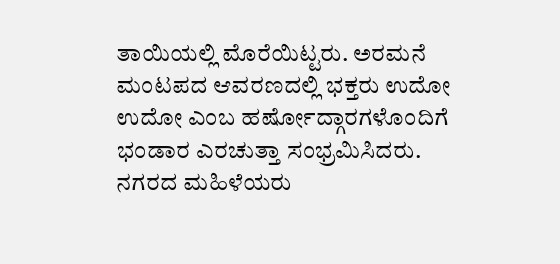ತಾಯಿಯಲ್ಲಿ ಮೊರೆಯಿಟ್ಟರು. ಅರಮನೆ ಮಂಟಪದ ಆವರಣದಲ್ಲಿ ಭಕ್ತರು ಉದೋ ಉದೋ ಎಂಬ ಹರ್ಷೋದ್ಗಾರಗಳೊಂದಿಗೆ ಭಂಡಾರ ಎರಚುತ್ತಾ ಸಂಭ್ರಮಿಸಿದರು.
ನಗರದ ಮಹಿಳೆಯರು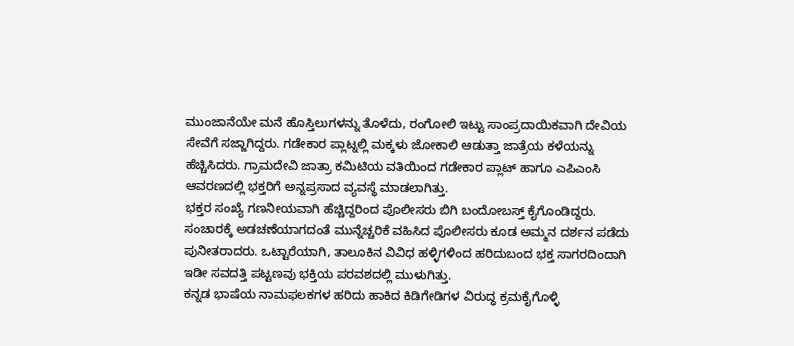ಮುಂಜಾನೆಯೇ ಮನೆ ಹೊಸ್ತಿಲುಗಳನ್ನು ತೊಳೆದು, ರಂಗೋಲಿ ಇಟ್ಟು ಸಾಂಪ್ರದಾಯಿಕವಾಗಿ ದೇವಿಯ ಸೇವೆಗೆ ಸಜ್ಜಾಗಿದ್ದರು. ಗಡೇಕಾರ ಪ್ಲಾಟ್ನಲ್ಲಿ ಮಕ್ಕಳು ಜೋಕಾಲಿ ಆಡುತ್ತಾ ಜಾತ್ರೆಯ ಕಳೆಯನ್ನು ಹೆಚ್ಚಿಸಿದರು. ಗ್ರಾಮದೇವಿ ಜಾತ್ರಾ ಕಮಿಟಿಯ ವತಿಯಿಂದ ಗಡೇಕಾರ ಪ್ಲಾಟ್ ಹಾಗೂ ಎಪಿಎಂಸಿ ಆವರಣದಲ್ಲಿ ಭಕ್ತರಿಗೆ ಅನ್ನಪ್ರಸಾದ ವ್ಯವಸ್ಥೆ ಮಾಡಲಾಗಿತ್ತು.
ಭಕ್ತರ ಸಂಖ್ಯೆ ಗಣನೀಯವಾಗಿ ಹೆಚ್ಚಿದ್ದರಿಂದ ಪೊಲೀಸರು ಬಿಗಿ ಬಂದೋಬಸ್ತ್ ಕೈಗೊಂಡಿದ್ದರು. ಸಂಚಾರಕ್ಕೆ ಅಡಚಣೆಯಾಗದಂತೆ ಮುನ್ನೆಚ್ಚರಿಕೆ ವಹಿಸಿದ ಪೊಲೀಸರು ಕೂಡ ಅಮ್ಮನ ದರ್ಶನ ಪಡೆದು ಪುನೀತರಾದರು. ಒಟ್ಟಾರೆಯಾಗಿ, ತಾಲೂಕಿನ ವಿವಿಧ ಹಳ್ಳಿಗಳಿಂದ ಹರಿದುಬಂದ ಭಕ್ತ ಸಾಗರದಿಂದಾಗಿ ಇಡೀ ಸವದತ್ತಿ ಪಟ್ಟಣವು ಭಕ್ತಿಯ ಪರವಶದಲ್ಲಿ ಮುಳುಗಿತ್ತು.
ಕನ್ನಡ ಭಾಷೆಯ ನಾಮಫಲಕಗಳ ಹರಿದು ಹಾಕಿದ ಕಿಡಿಗೇಡಿಗಳ ವಿರುದ್ಧ ಕ್ರಮಕೈಗೊಳ್ಳಿ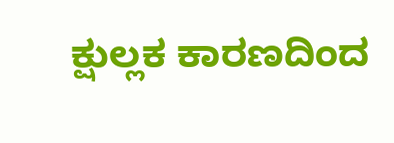ಕ್ಷುಲ್ಲಕ ಕಾರಣದಿಂದ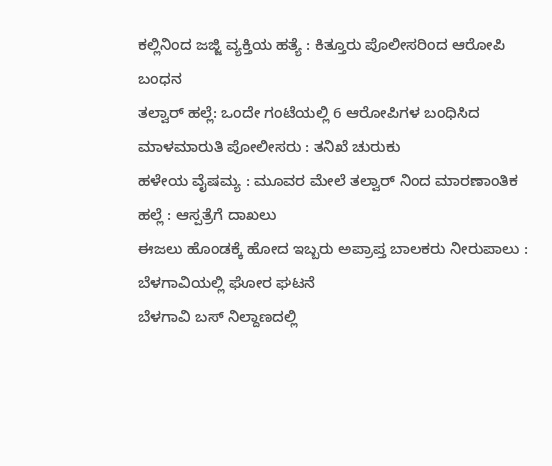ಕಲ್ಲಿನಿಂದ ಜಜ್ಜಿ ವ್ಯಕ್ತಿಯ ಹತ್ಯೆ : ಕಿತ್ತೂರು ಪೊಲೀಸರಿಂದ ಆರೋಪಿ ಬಂಧನ
ತಲ್ವಾರ್ ಹಲ್ಲೆ: ಒಂದೇ ಗಂಟೆಯಲ್ಲಿ 6 ಆರೋಪಿಗಳ ಬಂಧಿಸಿದ ಮಾಳಮಾರುತಿ ಪೋಲೀಸರು : ತನಿಖೆ ಚುರುಕು
ಹಳೇಯ ವೈಷಮ್ಯ : ಮೂವರ ಮೇಲೆ ತಲ್ವಾರ್ ನಿಂದ ಮಾರಣಾಂತಿಕ ಹಲ್ಲೆ : ಆಸ್ಪತ್ರೆಗೆ ದಾಖಲು
ಈಜಲು ಹೊಂಡಕ್ಕೆ ಹೋದ ಇಬ್ಬರು ಅಪ್ರಾಪ್ತ ಬಾಲಕರು ನೀರುಪಾಲು : ಬೆಳಗಾವಿಯಲ್ಲಿ ಘೋರ ಘಟನೆ
ಬೆಳಗಾವಿ ಬಸ್ ನಿಲ್ದಾಣದಲ್ಲಿ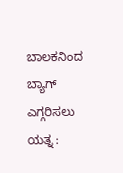ಬಾಲಕನಿಂದ ಬ್ಯಾಗ್ ಎಗ್ಗರಿಸಲು ಯತ್ನ :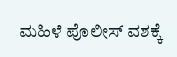ಮಹಿಳೆ ಪೊಲೀಸ್ ವಶಕ್ಕೆ